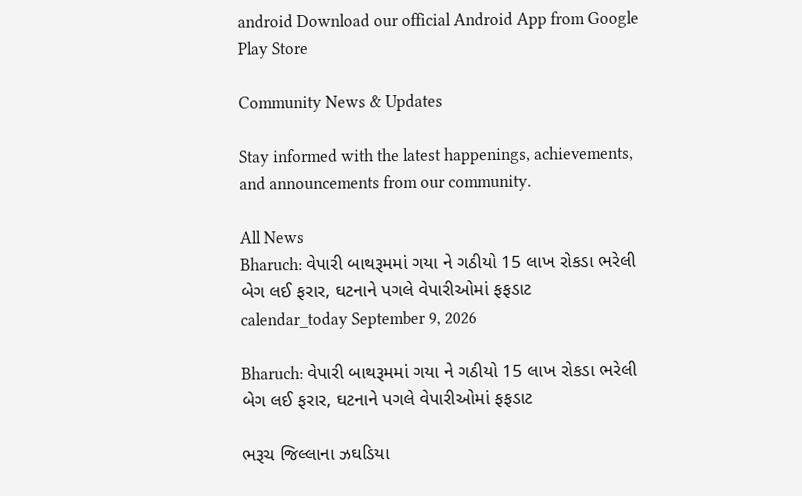android Download our official Android App from Google Play Store

Community News & Updates

Stay informed with the latest happenings, achievements, and announcements from our community.

All News
Bharuch: વેપારી બાથરૂમમાં ગયા ને ગઠીયો 15 લાખ રોકડા ભરેલી બેગ લઈ ફરાર, ઘટનાને પગલે વેપારીઓમાં ફફડાટ
calendar_today September 9, 2026

Bharuch: વેપારી બાથરૂમમાં ગયા ને ગઠીયો 15 લાખ રોકડા ભરેલી બેગ લઈ ફરાર, ઘટનાને પગલે વેપારીઓમાં ફફડાટ

ભરૂચ જિલ્લાના ઝઘડિયા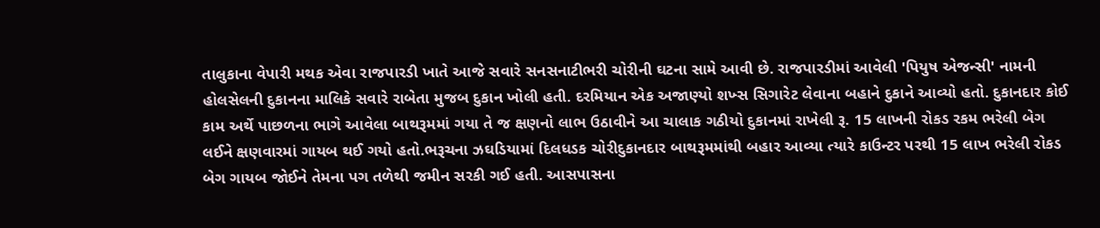તાલુકાના વેપારી મથક એવા રાજપારડી ખાતે આજે સવારે સનસનાટીભરી ચોરીની ઘટના સામે આવી છે. રાજપારડીમાં આવેલી 'પિયુષ એજન્સી' નામની હોલસેલની દુકાનના માલિકે સવારે રાબેતા મુજબ દુકાન ખોલી હતી. દરમિયાન એક અજાણ્યો શખ્સ સિગારેટ લેવાના બહાને દુકાને આવ્યો હતો. દુકાનદાર કોઈ કામ અર્થે પાછળના ભાગે આવેલા બાથરૂમમાં ગયા તે જ ક્ષણનો લાભ ઉઠાવીને આ ચાલાક ગઠીયો દુકાનમાં રાખેલી રૂ. 15 લાખની રોકડ રકમ ભરેલી બેગ લઈને ક્ષણવારમાં ગાયબ થઈ ગયો હતો.ભરૂચના ઝઘડિયામાં દિલધડક ચોરીદુકાનદાર બાથરૂમમાંથી બહાર આવ્યા ત્યારે કાઉન્ટર પરથી 15 લાખ ભરેલી રોકડ બેગ ગાયબ જોઈને તેમના પગ તળેથી જમીન સરકી ગઈ હતી. આસપાસના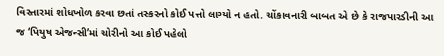વિસ્તારમાં શોધખોળ કરવા છતાં તસ્કરનો કોઈ પત્તો લાગ્યો ન હતો. ચોંકાવનારી બાબત એ છે કે રાજપારડીની આ જ ‘પિયુષ એજન્સી’માં ચોરીનો આ કોઈ પહેલો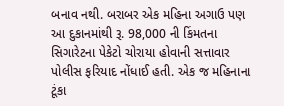બનાવ નથી. બરાબર એક મહિના અગાઉ પણ આ દુકાનમાંથી રૂ. 98,000 ની કિંમતના સિગારેટના પેકેટો ચોરાયા હોવાની સત્તાવાર પોલીસ ફરિયાદ નોંધાઈ હતી. એક જ મહિનાના ટૂંકા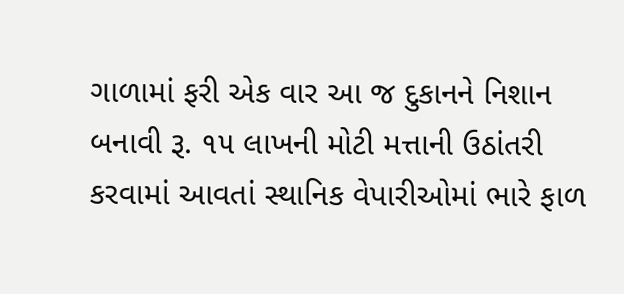ગાળામાં ફરી એક વાર આ જ દુકાનને નિશાન બનાવી રૂ. ૧૫ લાખની મોટી મત્તાની ઉઠાંતરી કરવામાં આવતાં સ્થાનિક વેપારીઓમાં ભારે ફાળ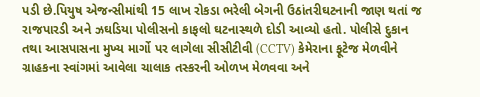પડી છે.પિયુષ એજન્સીમાંથી 15 લાખ રોકડા ભરેલી બેગની ઉઠાંતરીઘટનાની જાણ થતાં જ રાજપારડી અને ઝઘડિયા પોલીસનો કાફલો ઘટનાસ્થળે દોડી આવ્યો હતો. પોલીસે દુકાન તથા આસપાસના મુખ્ય માર્ગો પર લાગેલા સીસીટીવી (CCTV) કેમેરાના ફૂટેજ મેળવીને ગ્રાહકના સ્વાંગમાં આવેલા ચાલાક તસ્કરની ઓળખ મેળવવા અને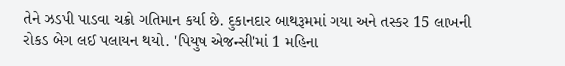તેને ઝડપી પાડવા ચક્રો ગતિમાન કર્યા છે. દુકાનદાર બાથરૂમમાં ગયા અને તસ્કર 15 લાખની રોકડ બેગ લઈ પલાયન થયો. 'પિયુષ એજન્સી'માં 1 મહિના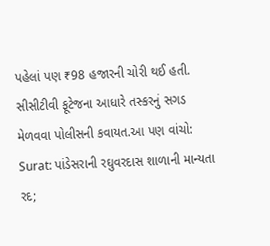પહેલાં પણ ₹98 હજારની ચોરી થઈ હતી. સીસીટીવી ફૂટેજના આધારે તસ્કરનું સગડ મેળવવા પોલીસની કવાયત.આ પણ વાંચો: Surat: પાંડેસરાની રઘુવરદાસ શાળાની માન્યતા રદ;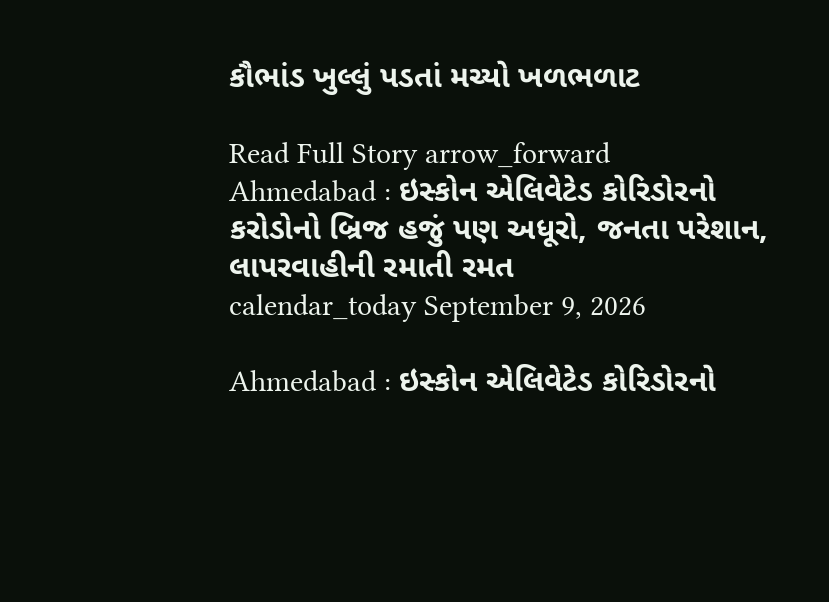કૌભાંડ ખુલ્લું પડતાં મચ્યો ખળભળાટ

Read Full Story arrow_forward
Ahmedabad : ઇસ્કોન એલિવેટેડ કોરિડોરનો કરોડોનો બ્રિજ હજું પણ અધૂરો, જનતા પરેશાન, લાપરવાહીની રમાતી રમત
calendar_today September 9, 2026

Ahmedabad : ઇસ્કોન એલિવેટેડ કોરિડોરનો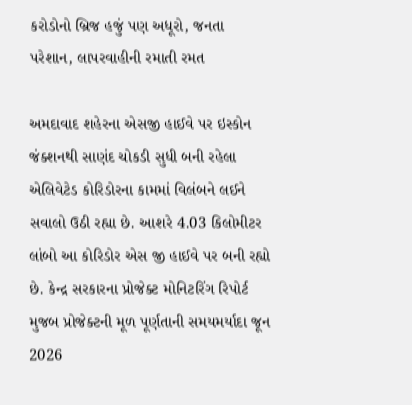કરોડોનો બ્રિજ હજું પણ અધૂરો, જનતા પરેશાન, લાપરવાહીની રમાતી રમત

અમદાવાદ શહેરના એસજી હાઈવે પર ઇસ્કોન જંક્શનથી સાણંદ ચોકડી સુધી બની રહેલા એલિવેટેડ કોરિડોરના કામમાં વિલંબને લઈને સવાલો ઉઠી રહ્યા છે. આશરે 4.03 કિલોમીટર લાંબો આ કોરિડોર એસ જી હાઈવે પર બની રહ્યો છે. કેન્દ્ર સરકારના પ્રોજેક્ટ મોનિટરિંગ રિપોર્ટ મુજબ પ્રોજેક્ટની મૂળ પૂર્ણતાની સમયમર્યાદા જૂન 2026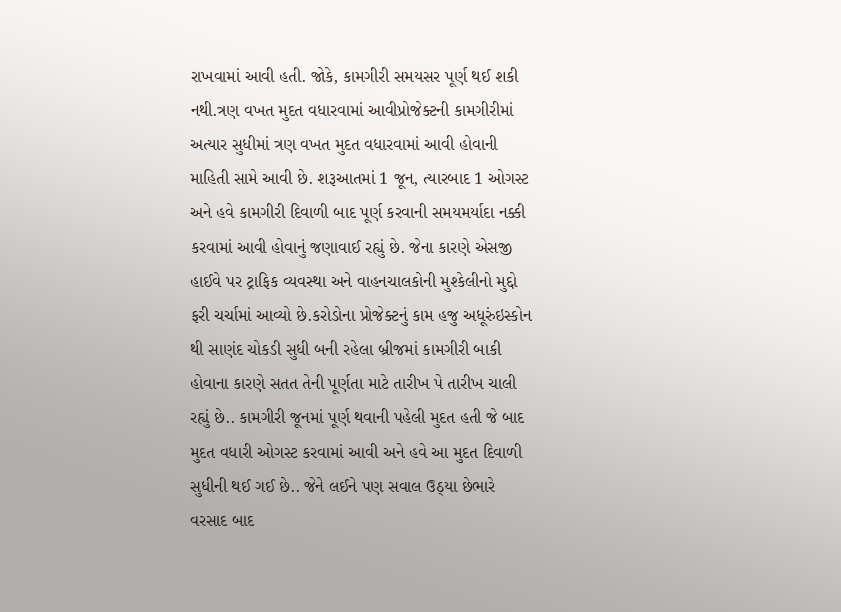રાખવામાં આવી હતી. જોકે, કામગીરી સમયસર પૂર્ણ થઈ શકી નથી.ત્રણ વખત મુદત વધારવામાં આવીપ્રોજેક્ટની કામગીરીમાં અત્યાર સુધીમાં ત્રણ વખત મુદત વધારવામાં આવી હોવાની માહિતી સામે આવી છે. શરૂઆતમાં 1 જૂન, ત્યારબાદ 1 ઓગસ્ટ અને હવે કામગીરી દિવાળી બાદ પૂર્ણ કરવાની સમયમર્યાદા નક્કી કરવામાં આવી હોવાનું જણાવાઈ રહ્યું છે. જેના કારણે એસજી હાઈવે પર ટ્રાફિક વ્યવસ્થા અને વાહનચાલકોની મુશ્કેલીનો મુદ્દો ફરી ચર્ચામાં આવ્યો છે.કરોડોના પ્રોજેક્ટનું કામ હજુ અધૂરુંઇસ્કોન થી સાણંદ ચોકડી સુધી બની રહેલા બ્રીજમાં કામગીરી બાકી હોવાના કારણે સતત તેની પૂર્ણતા માટે તારીખ પે તારીખ ચાલી રહ્યું છે.. કામગીરી જૂનમાં પૂર્ણ થવાની પહેલી મુદત હતી જે બાદ મુદત વધારી ઓગસ્ટ કરવામાં આવી અને હવે આ મુદત દિવાળી સુધીની થઈ ગઈ છે.. જેને લઈને પણ સવાલ ઉઠ્યા છેભારે વરસાદ બાદ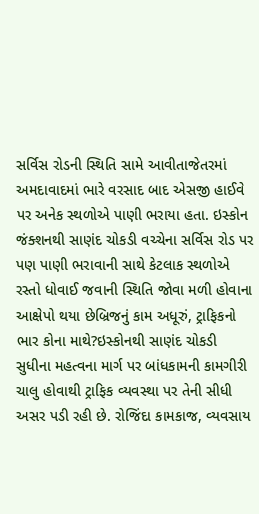સર્વિસ રોડની સ્થિતિ સામે આવીતાજેતરમાં અમદાવાદમાં ભારે વરસાદ બાદ એસજી હાઈવે પર અનેક સ્થળોએ પાણી ભરાયા હતા. ઇસ્કોન જંક્શનથી સાણંદ ચોકડી વચ્ચેના સર્વિસ રોડ પર પણ પાણી ભરાવાની સાથે કેટલાક સ્થળોએ રસ્તો ધોવાઈ જવાની સ્થિતિ જોવા મળી હોવાના આક્ષેપો થયા છેબ્રિજનું કામ અધૂરું, ટ્રાફિકનો ભાર કોના માથે?ઇસ્કોનથી સાણંદ ચોકડી સુધીના મહત્વના માર્ગ પર બાંધકામની કામગીરી ચાલુ હોવાથી ટ્રાફિક વ્યવસ્થા પર તેની સીધી અસર પડી રહી છે. રોજિંદા કામકાજ, વ્યવસાય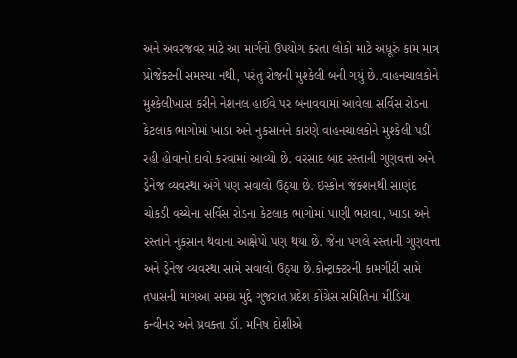અને અવરજવર માટે આ માર્ગનો ઉપયોગ કરતા લોકો માટે અધૂરું કામ માત્ર પ્રોજેક્ટની સમસ્યા નથી, પરંતુ રોજની મુશ્કેલી બની ગયું છે..વાહનચાલકોને મુશ્કેલીખાસ કરીને નેશનલ હાઈવે પર બનાવવામાં આવેલા સર્વિસ રોડના કેટલાક ભાગોમાં ખાડા અને નુકસાનને કારણે વાહનચાલકોને મુશ્કેલી પડી રહી હોવાનો દાવો કરવામાં આવ્યો છે. વરસાદ બાદ રસ્તાની ગુણવત્તા અને ડ્રેનેજ વ્યવસ્થા અંગે પણ સવાલો ઉઠ્યા છે. ઇસ્કોન જંક્શનથી સાણંદ ચોકડી વચ્ચેના સર્વિસ રોડના કેટલાક ભાગોમાં પાણી ભરાવા, ખાડા અને રસ્તાને નુકસાન થવાના આક્ષેપો પણ થયા છે. જેના પગલે રસ્તાની ગુણવત્તા અને ડ્રેનેજ વ્યવસ્થા સામે સવાલો ઉઠ્યા છે.કોન્ટ્રાક્ટરની કામગીરી સામે તપાસની માગઆ સમગ્ર મુદ્દે ગુજરાત પ્રદેશ કોંગ્રેસ સમિતિના મીડિયા કન્વીનર અને પ્રવક્તા ડૉ. મનિષ દોશીએ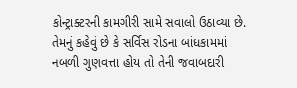કોન્ટ્રાક્ટરની કામગીરી સામે સવાલો ઉઠાવ્યા છે. તેમનું કહેવું છે કે સર્વિસ રોડના બાંધકામમાં નબળી ગુણવત્તા હોય તો તેની જવાબદારી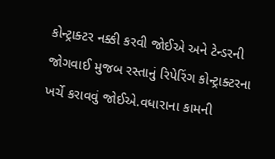કોન્ટ્રાક્ટર નક્કી કરવી જોઈએ અને ટેન્ડરની જોગવાઈ મુજબ રસ્તાનું રિપેરિંગ કોન્ટ્રાક્ટરના ખર્ચે કરાવવું જોઈએ.વધારાના કામની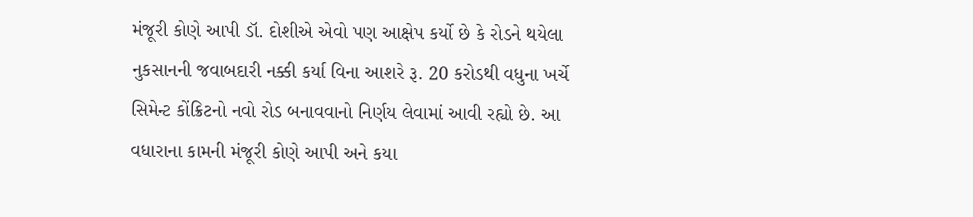મંજૂરી કોણે આપી ડૉ. દોશીએ એવો પણ આક્ષેપ કર્યો છે કે રોડને થયેલા નુકસાનની જવાબદારી નક્કી કર્યા વિના આશરે રૂ. 20 કરોડથી વધુના ખર્ચે સિમેન્ટ કોંક્રિટનો નવો રોડ બનાવવાનો નિર્ણય લેવામાં આવી રહ્યો છે. આ વધારાના કામની મંજૂરી કોણે આપી અને કયા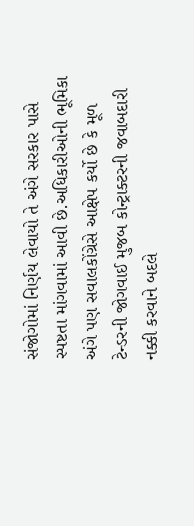સંજોગોમાં નિર્ણય લેવાયો તે અંગે સરકાર પાસે સ્પષ્ટતા માંગવામાં આવી છે.અધિકારીઓની ભૂમિકા અંગે પણ સવાલકોંગ્રેસે આક્ષેપ કર્યો છે કે મૂળ ટેન્ડરની જોગવાઈ મુજબ કોન્ટ્રાક્ટરની જવાબદારી નક્કી કરવાને બદલે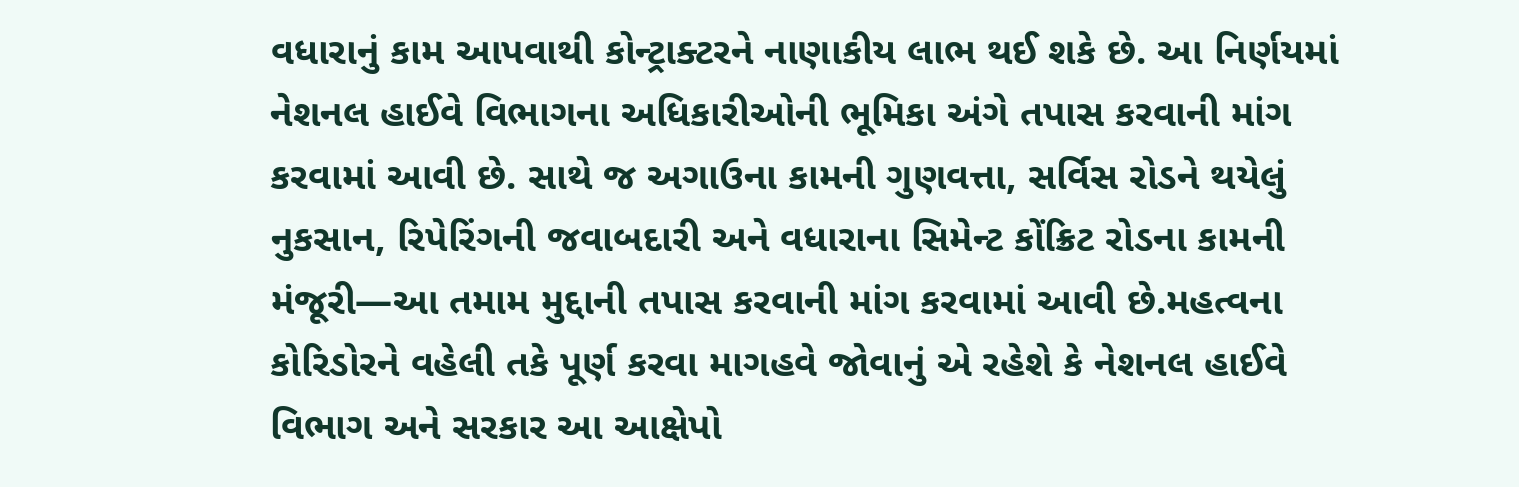વધારાનું કામ આપવાથી કોન્ટ્રાક્ટરને નાણાકીય લાભ થઈ શકે છે. આ નિર્ણયમાં નેશનલ હાઈવે વિભાગના અધિકારીઓની ભૂમિકા અંગે તપાસ કરવાની માંગ કરવામાં આવી છે. સાથે જ અગાઉના કામની ગુણવત્તા, સર્વિસ રોડને થયેલું નુકસાન, રિપેરિંગની જવાબદારી અને વધારાના સિમેન્ટ કોંક્રિટ રોડના કામની મંજૂરી—આ તમામ મુદ્દાની તપાસ કરવાની માંગ કરવામાં આવી છે.મહત્વના કોરિડોરને વહેલી તકે પૂર્ણ કરવા માગહવે જોવાનું એ રહેશે કે નેશનલ હાઈવે વિભાગ અને સરકાર આ આક્ષેપો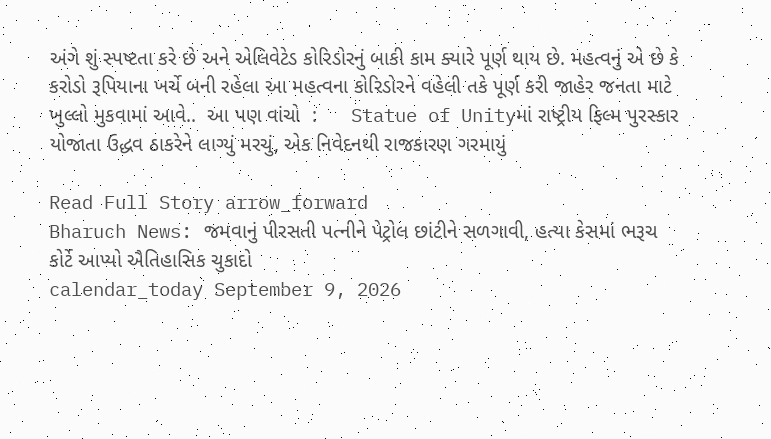અંગે શું સ્પષ્ટતા કરે છે અને એલિવેટેડ કોરિડોરનું બાકી કામ ક્યારે પૂર્ણ થાય છે. મહત્વનું એ છે કે કરોડો રૂપિયાના ખર્ચે બની રહેલા આ મહત્વના કોરિડોરને વહેલી તકે પૂર્ણ કરી જાહેર જનતા માટે ખુલ્લો મુકવામાં આવે..  આ પણ વાંચો  :      Statue of Unityમાં રાષ્ટ્રીય ફિલ્મ પુરસ્કાર યોજાતા ઉદ્ધવ ઠાકરેને લાગ્યું મરચું, એક નિવેદનથી રાજકારણ ગરમાયું

Read Full Story arrow_forward
Bharuch News: જમવાનું પીરસતી પત્નીને પેટ્રોલ છાંટીને સળગાવી, હત્યા કેસમાં ભરૂચ કોર્ટે આપ્યો ઐતિહાસિક ચુકાદો
calendar_today September 9, 2026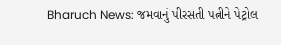Bharuch News: જમવાનું પીરસતી પત્નીને પેટ્રોલ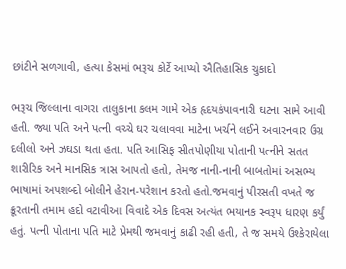છાંટીને સળગાવી, હત્યા કેસમાં ભરૂચ કોર્ટે આપ્યો ઐતિહાસિક ચુકાદો

ભરૂચ જિલ્લાના વાગરા તાલુકાના કલમ ગામે એક હૃદયકંપાવનારી ઘટના સામે આવી હતી. જ્યા પતિ અને પત્ની વચ્ચે ઘર ચલાવવા માટેના ખર્ચને લઈને અવારનવાર ઉગ્ર દલીલો અને ઝઘડા થતા હતા. પતિ આસિફ સીતપોણીયા પોતાની પત્નીને સતત શારીરિક અને માનસિક ત્રાસ આપતો હતો, તેમજ નાની-નાની બાબતોમાં અસભ્ય ભાષામાં અપશબ્દો બોલીને હેરાન-પરેશાન કરતો હતો.જમવાનું પીરસતી વખતે જ ક્રૂરતાની તમામ હદો વટાવીઆ વિવાદે એક દિવસ અત્યંત ભયાનક સ્વરૂપ ધારણ કર્યું હતું. પત્ની પોતાના પતિ માટે પ્રેમથી જમવાનું કાઢી રહી હતી, તે જ સમયે ઉશ્કેરાયેલા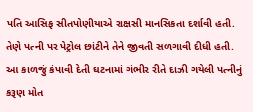પતિ આસિફ સીતપોણીયાએ રાક્ષસી માનસિકતા દર્શાવી હતી. તેણે પત્ની પર પેટ્રોલ છાંટીને તેને જીવતી સળગાવી દીધી હતી. આ કાળજું કંપાવી દેતી ઘટનામાં ગંભીર રીતે દાઝી ગયેલી પત્નીનું કરૂણ મોત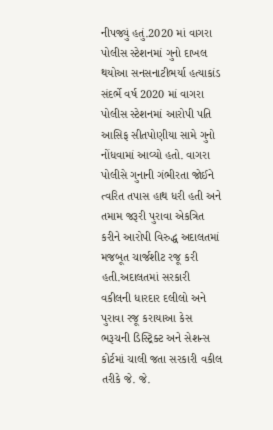નીપજ્યું હતું.2020 માં વાગરા પોલીસ સ્ટેશનમાં ગુનો દાખલ થયોઆ સનસનાટીભર્યા હત્યાકાંડ સંદર્ભે વર્ષ 2020 માં વાગરા પોલીસ સ્ટેશનમાં આરોપી પતિ આસિફ સીતપોણીયા સામે ગુનો નોંધવામાં આવ્યો હતો. વાગરા પોલીસે ગુનાની ગંભીરતા જોઈને ત્વરિત તપાસ હાથ ધરી હતી અને તમામ જરૂરી પુરાવા એકત્રિત કરીને આરોપી વિરુદ્ધ અદાલતમાં મજબૂત ચાર્જશીટ રજૂ કરી હતી.અદાલતમાં સરકારી વકીલની ધારદાર દલીલો અને પુરાવા રજૂ કરાયાઆ કેસ ભરૂચની ડિસ્ટ્રિક્ટ અને સેશન્સ કોર્ટમાં ચાલી જતા સરકારી વકીલ તરીકે જે. જે.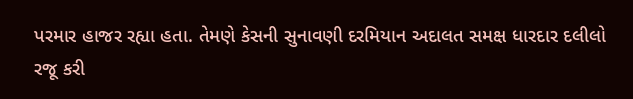પરમાર હાજર રહ્યા હતા. તેમણે કેસની સુનાવણી દરમિયાન અદાલત સમક્ષ ધારદાર દલીલો રજૂ કરી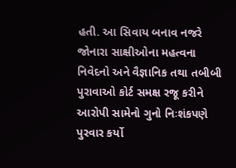હતી. આ સિવાય બનાવ નજરે જોનારા સાક્ષીઓના મહત્વના નિવેદનો અને વૈજ્ઞાનિક તથા તબીબી પુરાવાઓ કોર્ટ સમક્ષ રજૂ કરીને આરોપી સામેનો ગુનો નિઃશંકપણે પુરવાર કર્યો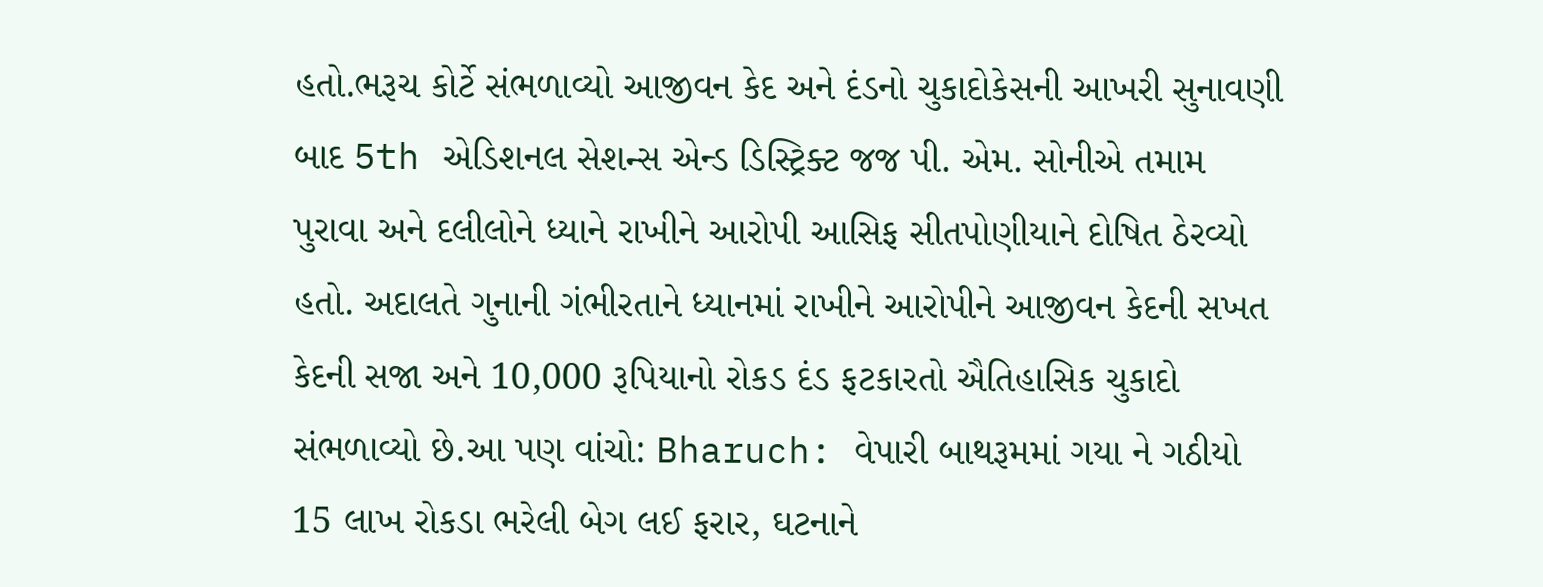હતો.ભરૂચ કોર્ટે સંભળાવ્યો આજીવન કેદ અને દંડનો ચુકાદોકેસની આખરી સુનાવણી બાદ 5th એડિશનલ સેશન્સ એન્ડ ડિસ્ટ્રિક્ટ જજ પી. એમ. સોનીએ તમામ પુરાવા અને દલીલોને ધ્યાને રાખીને આરોપી આસિફ સીતપોણીયાને દોષિત ઠેરવ્યો હતો. અદાલતે ગુનાની ગંભીરતાને ધ્યાનમાં રાખીને આરોપીને આજીવન કેદની સખત કેદની સજા અને 10,000 રૂપિયાનો રોકડ દંડ ફટકારતો ઐતિહાસિક ચુકાદો સંભળાવ્યો છે.આ પણ વાંચો: Bharuch: વેપારી બાથરૂમમાં ગયા ને ગઠીયો 15 લાખ રોકડા ભરેલી બેગ લઈ ફરાર, ઘટનાને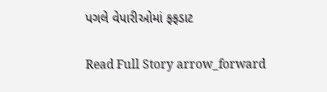પગલે વેપારીઓમાં ફફડાટ

Read Full Story arrow_forward